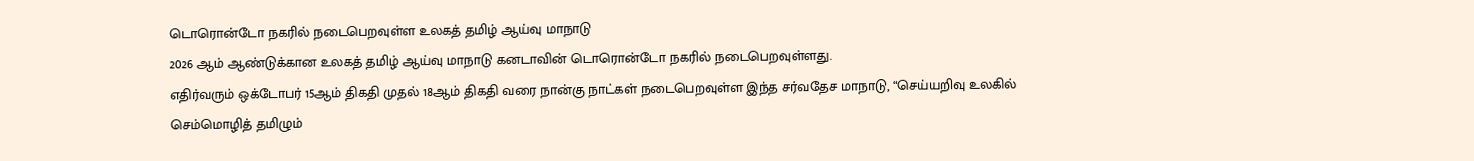டொரொன்டோ நகரில் நடைபெறவுள்ள உலகத் தமிழ் ஆய்வு மாநாடு
2026 ஆம் ஆண்டுக்கான உலகத் தமிழ் ஆய்வு மாநாடு கனடாவின் டொரொன்டோ நகரில் நடைபெறவுள்ளது.
எதிர்வரும் ஒக்டோபர் 15ஆம் திகதி முதல் 18ஆம் திகதி வரை நான்கு நாட்கள் நடைபெறவுள்ள இந்த சர்வதேச மாநாடு, “செய்யறிவு உலகில் செம்மொழித் தமிழும்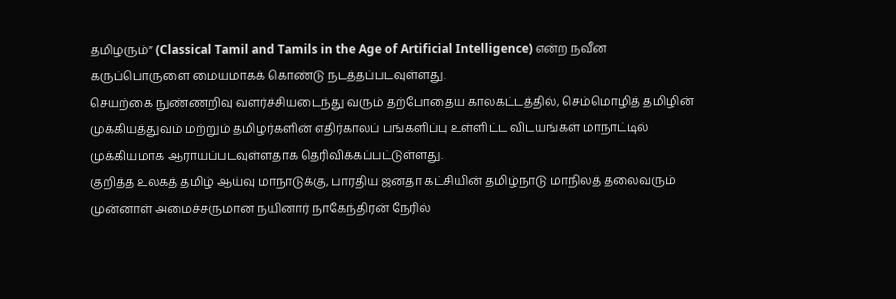தமிழரும்” (Classical Tamil and Tamils in the Age of Artificial Intelligence) என்ற நவீன கருப்பொருளை மையமாகக் கொண்டு நடத்தப்படவுள்ளது.
செயற்கை நுண்ணறிவு வளர்ச்சியடைந்து வரும் தற்போதைய காலகட்டத்தில், செம்மொழித் தமிழின் முக்கியத்துவம் மற்றும் தமிழர்களின் எதிர்காலப் பங்களிப்பு உள்ளிட்ட விடயங்கள் மாநாட்டில் முக்கியமாக ஆராயப்படவுள்ளதாக தெரிவிக்கப்பட்டுள்ளது.
குறித்த உலகத் தமிழ் ஆய்வு மாநாடுக்கு, பாரதிய ஜனதா கட்சியின் தமிழ்நாடு மாநிலத் தலைவரும் முன்னாள் அமைச்சருமான நயினார் நாகேந்திரன் நேரில்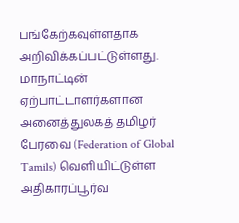பங்கேற்கவுள்ளதாக அறிவிக்கப்பட்டுள்ளது.
மாநாட்டின் ஏற்பாட்டாளர்களான அனைத்துலகத் தமிழர் பேரவை (Federation of Global Tamils) வெளியிட்டுள்ள அதிகாரப்பூர்வ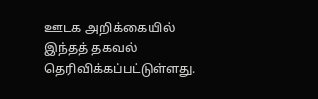ஊடக அறிக்கையில் இந்தத் தகவல் தெரிவிக்கப்பட்டுள்ளது.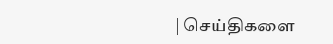| செய்திகளை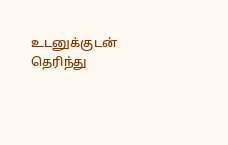உடனுக்குடன் தெரிந்து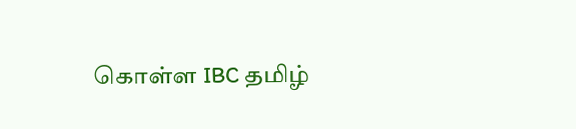கொள்ள IBC தமிழ்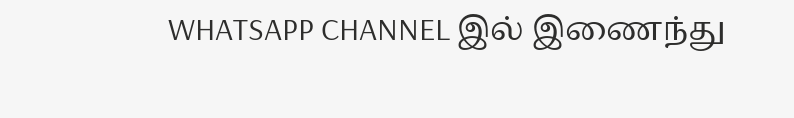WHATSAPP CHANNEL இல் இணைந்து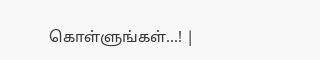கொள்ளுங்கள்...! |